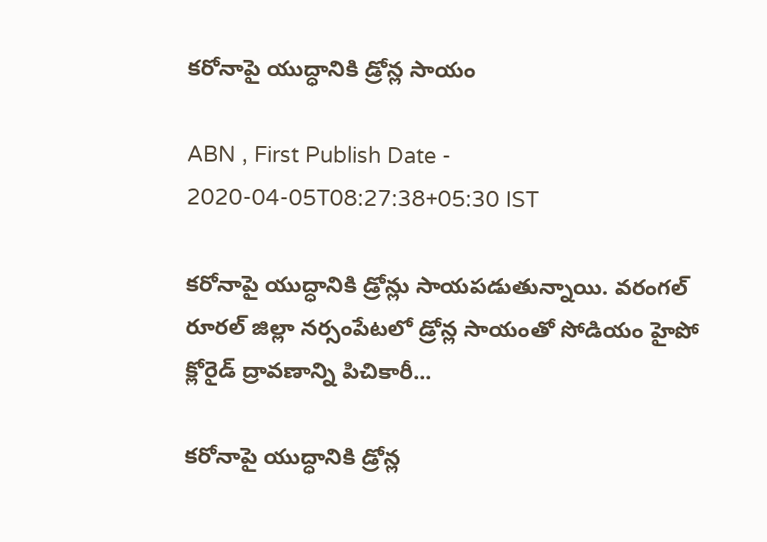కరోనాపై యుద్ధానికి డ్రోన్ల సాయం

ABN , First Publish Date - 2020-04-05T08:27:38+05:30 IST

కరోనాపై యుద్ధానికి డ్రోన్లు సాయపడుతున్నాయి. వరంగల్‌ రూరల్‌ జిల్లా నర్సంపేటలో డ్రోన్ల సాయంతో సోడియం హైపో క్లోరైడ్‌ ద్రావణాన్ని పిచికారీ...

కరోనాపై యుద్ధానికి డ్రోన్ల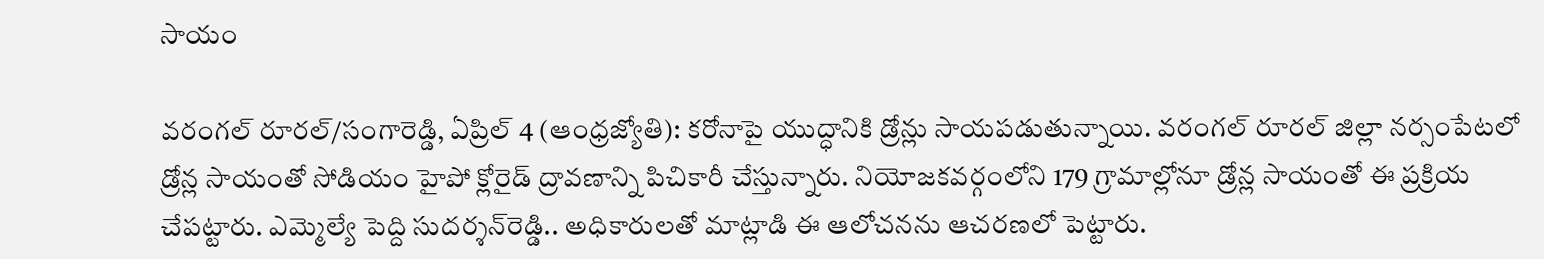సాయం

వరంగల్‌ రూరల్‌/సంగారెడ్డి, ఏప్రిల్‌ 4 (ఆంధ్రజ్యోతి): కరోనాపై యుద్ధానికి డ్రోన్లు సాయపడుతున్నాయి. వరంగల్‌ రూరల్‌ జిల్లా నర్సంపేటలో డ్రోన్ల సాయంతో సోడియం హైపో క్లోరైడ్‌ ద్రావణాన్ని పిచికారీ చేస్తున్నారు. నియోజకవర్గంలోని 179 గ్రామాల్లోనూ డ్రోన్ల సాయంతో ఈ ప్రక్రియ చేపట్టారు. ఎమ్మెల్యే పెద్ది సుదర్శన్‌రెడ్డి.. అధికారులతో మాట్లాడి ఈ ఆలోచనను ఆచరణలో పెట్టారు.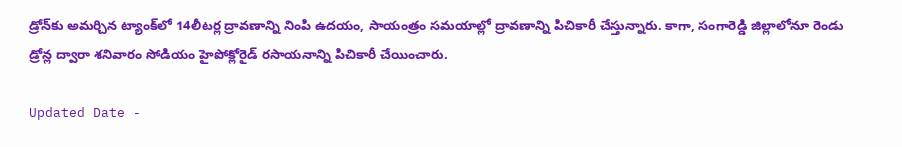డ్రోన్‌కు అమర్చిన ట్యాంక్‌లో 14లీటర్ల ద్రావణాన్ని నింపి ఉదయం, సాయంత్రం సమయాల్లో ద్రావణాన్ని పిచికారీ చేస్తున్నారు. కాగా, సంగారెడ్డి జిల్లాలోనూ రెండు డ్రోన్ల ద్వారా శనివారం సోడియం హైపోక్లోరైడ్‌ రసాయనాన్ని పిచికారీ చేయించారు.

Updated Date -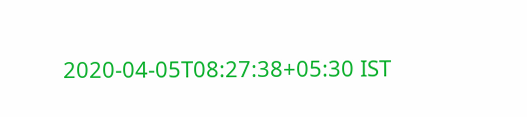2020-04-05T08:27:38+05:30 IST